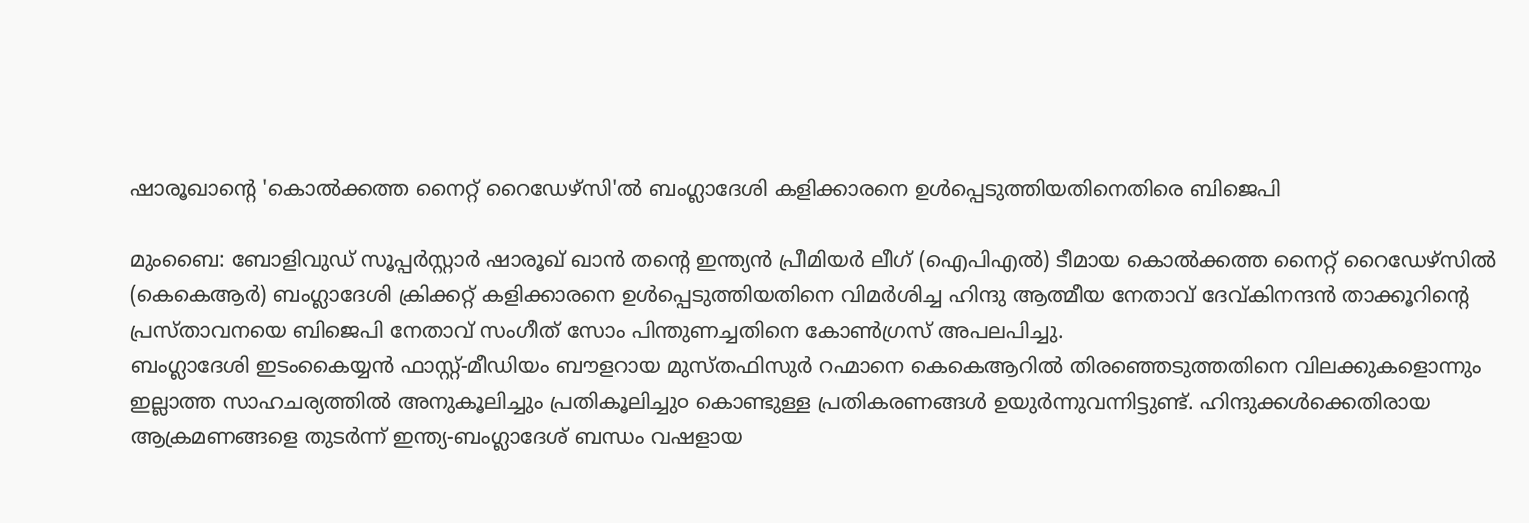ഷാരൂഖാൻ്റെ 'കൊൽക്കത്ത നൈറ്റ് റൈഡേഴ്സി'ൽ ബംഗ്ലാദേശി കളിക്കാരനെ ഉൾപ്പെടുത്തിയതിനെതിരെ ബിജെപി

മുംബൈ: ബോളിവുഡ് സൂപ്പർസ്റ്റാർ ഷാരൂഖ് ഖാൻ തന്റെ ഇന്ത്യൻ പ്രീമിയർ ലീഗ് (ഐപിഎൽ) ടീമായ കൊൽക്കത്ത നൈറ്റ് റൈഡേഴ്സിൽ (കെകെആർ) ബംഗ്ലാദേശി ക്രിക്കറ്റ് കളിക്കാരനെ ഉൾപ്പെടുത്തിയതിനെ വിമർശിച്ച ഹിന്ദു ആത്മീയ നേതാവ് ദേവ്കിനന്ദൻ താക്കൂറിന്റെ പ്രസ്താവനയെ ബിജെപി നേതാവ് സംഗീത് സോം പിന്തുണച്ചതിനെ കോൺഗ്രസ് അപലപിച്ചു.
ബംഗ്ലാദേശി ഇടംകൈയ്യൻ ഫാസ്റ്റ്-മീഡിയം ബൗളറായ മുസ്തഫിസുർ റഹ്മാനെ കെകെആറിൽ തിരഞ്ഞെടുത്തതിനെ വിലക്കുകളൊന്നും ഇല്ലാത്ത സാഹചര്യത്തിൽ അനുകൂലിച്ചും പ്രതികൂലിച്ചു൦ കൊണ്ടുള്ള പ്രതികരണങ്ങൾ ഉയുർന്നുവന്നിട്ടുണ്ട്. ഹിന്ദുക്കൾക്കെതിരായ ആക്രമണങ്ങളെ തുടർന്ന് ഇന്ത്യ-ബംഗ്ലാദേശ് ബന്ധം വഷളായ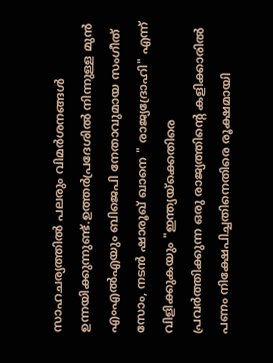സാഹചര്യത്തിൽ പലരും വിമർശനങ്ങൾ ഉന്നയിക്കുന്നുണ്ട്.ഉത്തർപ്രദേശിൽ നിന്നുള്ള മുൻ എംഎൽഎയും ബിജെപി നേതാവുമായ സംഗീത് സോം, നടൻ ഷാരൂഖ് ഖാനെ " രാജ്യദ്രോഹി" എന്ന് വിളിക്കുകയും "ഇന്ത്യയ്ക്കെതിരെ പ്രവർത്തിക്കുന്ന ഒരു രാജ്യത്തിൻ്റെ കളിക്കാരിൽ പണം നിക്ഷേപിച്ചതിനെതിരെ രൂക്ഷമായി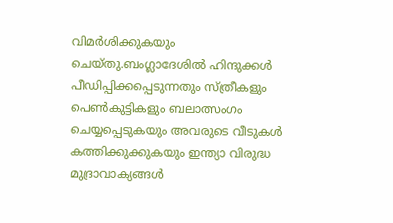വിമർശിക്കുകയും ചെയ്തു.ബംഗ്ലാദേശിൽ ഹിന്ദുക്കൾ പീഡിപ്പിക്കപ്പെടുന്നതും സ്ത്രീകളും പെൺകുട്ടികളും ബലാത്സംഗം ചെയ്യപ്പെടുകയും അവരുടെ വീടുകൾ കത്തിക്കുക്കുകയും ഇന്ത്യാ വിരുദ്ധ മുദ്രാവാക്യങ്ങൾ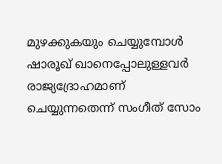മുഴക്കുകയും ചെയ്യുമ്പോൾ ഷാരൂഖ് ഖാനെപ്പോലുള്ളവർ രാജ്യദ്രോഹമാണ് ചെയ്യുന്നതെന്ന് സംഗീത് സോം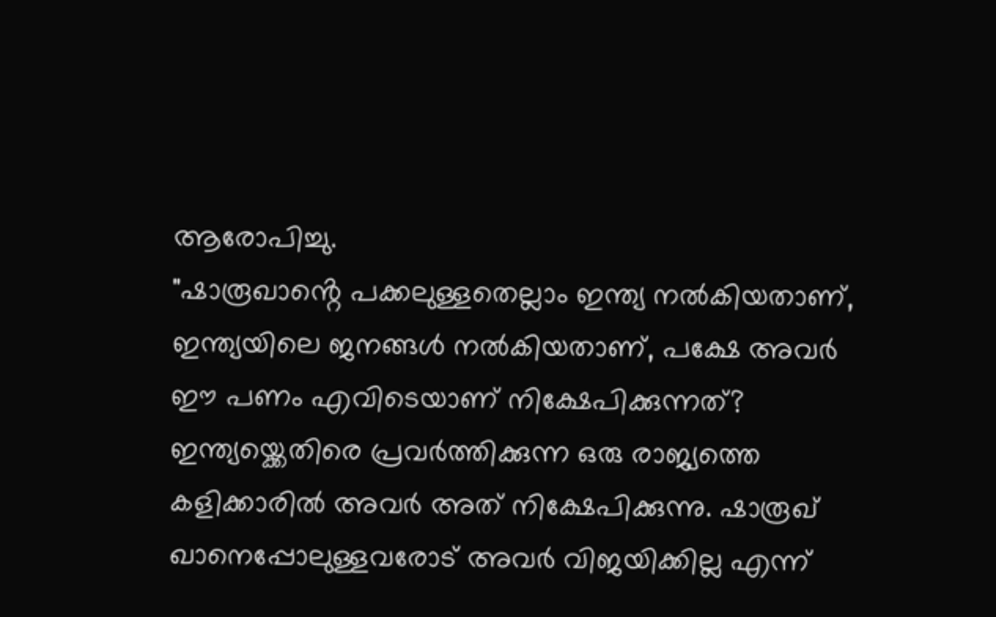ആരോപിച്ചു.
"ഷാരൂഖാൻ്റെ പക്കലുള്ളതെല്ലാം ഇന്ത്യ നൽകിയതാണ്, ഇന്ത്യയിലെ ജനങ്ങൾ നൽകിയതാണ്, പക്ഷേ അവർ ഈ പണം എവിടെയാണ് നിക്ഷേപിക്കുന്നത്? ഇന്ത്യയ്ക്കെതിരെ പ്രവർത്തിക്കുന്ന ഒരു രാജ്യത്തെ കളിക്കാരിൽ അവർ അത് നിക്ഷേപിക്കുന്നു. ഷാരൂഖ് ഖാനെപ്പോലുള്ളവരോട് അവർ വിജയിക്കില്ല എന്ന്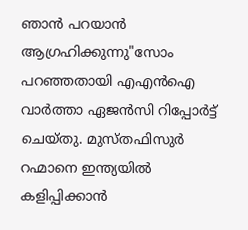ഞാൻ പറയാൻ ആഗ്രഹിക്കുന്നു"സോം പറഞ്ഞതായി എഎൻഐ വാർത്താ ഏജൻസി റിപ്പോർട്ട് ചെയ്തു. മുസ്തഫിസുർ റഹ്മാനെ ഇന്ത്യയിൽ കളിപ്പിക്കാൻ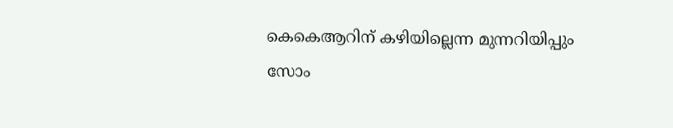കെകെആറിന് കഴിയില്ലെന്ന മുന്നറിയിപ്പും സോം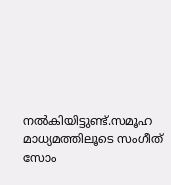നൽകിയിട്ടുണ്ട്.സമൂഹ മാധ്യമത്തിലൂടെ സംഗീത് സോം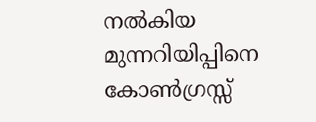നൽകിയ മുന്നറിയിപ്പിനെ കോൺഗ്രസ്സ്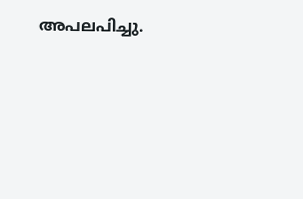അപലപിച്ചു.